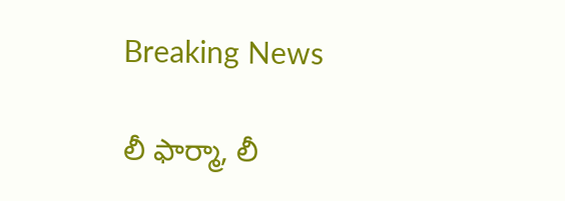Breaking News

లీ ఫార్మా, లీ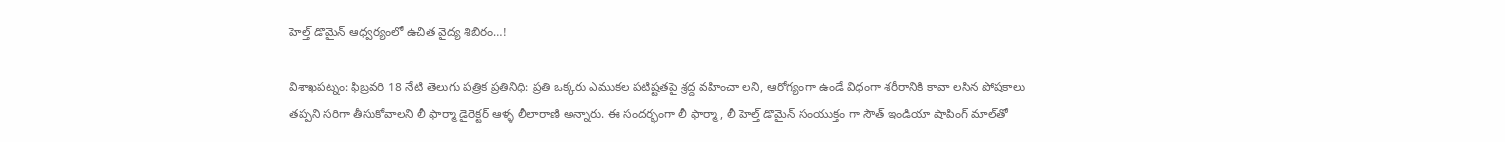హెల్త్ డొమైన్ ఆధ్వర్యంలో ఉచిత వైద్య శిబిరం…!

విశాఖపట్నం: ఫిబ్రవరి 18 నేటి తెలుగు పత్రిక ప్రతినిధి: ప్రతి ఒక్కరు ఎముకల పటిష్టతపై శ్రద్ద వహించా లని, ఆరోగ్యంగా ఉండే విధంగా శరీరానికి కావా లసిన పోషకాలు తప్పని సరిగా తీసుకోవాలని లీ ఫార్మా డైరెక్టర్ ఆళ్ళ లీలారాణి అన్నారు. ఈ సందర్భంగా లీ ఫార్మా, లీ హెల్త్ డొమైన్ సంయుక్తం గా సౌత్ ఇండియా షాపింగ్ మాల్‌తో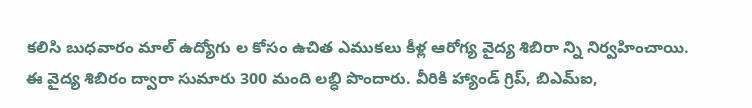కలిసి బుధవారం మాల్ ఉద్యోగు ల కోసం ఉచిత ఎముకలు కీళ్ల ఆరోగ్య వైద్య శిబిరా న్ని నిర్వహించాయి. ఈ వైద్య శిబిరం ద్వారా సుమారు 300 మంది లబ్ధి పొందారు. వీరికి హ్యాండ్ గ్రిప్, బిఎమ్ఐ,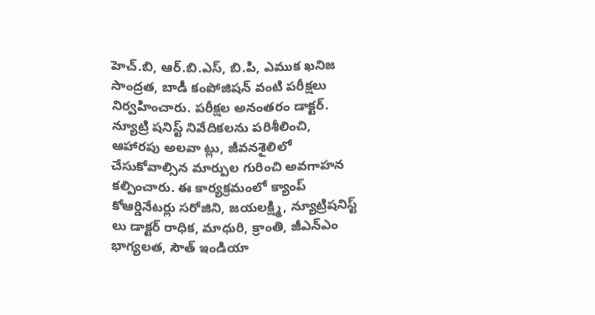హెచ్.బి, ఆర్.బి.ఎస్, బి.పి, ఎముక ఖనిజ సాంద్రత, బాడీ కంపోజిషన్ వంటి పరీక్షలు నిర్వహించారు. పరీక్షల అనంతరం డాక్టర్. న్యూట్రి షనిస్ట్ నివేదికలను పరిశీలించి, ఆహారపు అలవా ట్లు, జీవనశైలిలో చేసుకోవాల్సిన మార్పుల గురించి అవగాహన కల్పించారు. ఈ కార్యక్రమంలో క్యాంప్ కోఆర్డినేటర్లు సరోజిని, జయలక్ష్మి, న్యూట్రిషనిస్ట్ లు డాక్టర్ రాధిక, మాధురి, క్రాంతి, జీఎన్ఎం భాగ్యలత, సౌత్ ఇండియా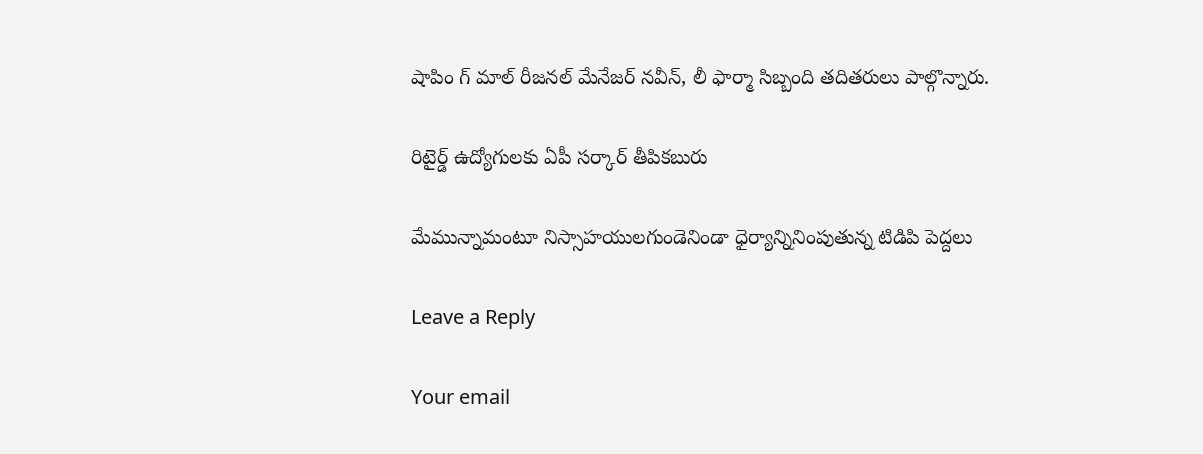షాపిం గ్ మాల్ రీజనల్ మేనేజర్ నవీన్, లీ ఫార్మా సిబ్బంది తదితరులు పాల్గొన్నారు.

రిటైర్డ్ ఉద్యోగులకు ఏపీ సర్కార్ తీపికబురు

మేమున్నామంటూ నిస్సాహయులగుండెనిండా ధైర్యాన్నినింపుతున్న టిడిపి పెద్దలు

Leave a Reply

Your email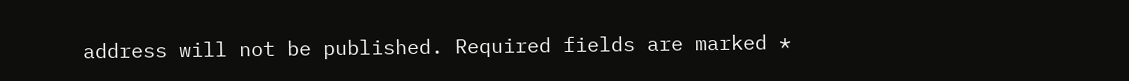address will not be published. Required fields are marked *